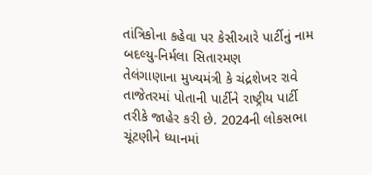તાંત્રિકોના કહેવા પર કેસીઆરે પાર્ટીનું નામ બદલ્યુ-નિર્મલા સિતારમણ
તેલંગાણાના મુખ્યમંત્રી કે ચંદ્રશેખર રાવે તાજેતરમાં પોતાની પાર્ટીને રાષ્ટ્રીય પાર્ટી તરીકે જાહેર કરી છે. 2024ની લોકસભા ચૂંટણીને ધ્યાનમાં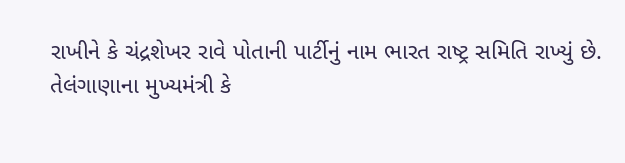રાખીને કે ચંદ્રશેખર રાવે પોતાની પાર્ટીનું નામ ભારત રાષ્ટ્ર સમિતિ રાખ્યું છે.
તેલંગાણાના મુખ્યમંત્રી કે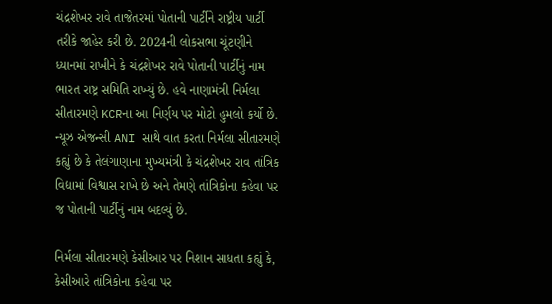ચંદ્રશેખર રાવે તાજેતરમાં પોતાની પાર્ટીને રાષ્ટ્રીય પાર્ટી તરીકે જાહેર કરી છે. 2024ની લોકસભા ચૂંટણીને ધ્યાનમાં રાખીને કે ચંદ્રશેખર રાવે પોતાની પાર્ટીનું નામ ભારત રાષ્ટ્ર સમિતિ રાખ્યું છે. હવે નાણામંત્રી નિર્મલા સીતારમણે KCRના આ નિર્ણય પર મોટો હુમલો કર્યો છે. ન્યૂઝ એજન્સી ANI સાથે વાત કરતા નિર્મલા સીતારમણે કહ્યું છે કે તેલંગાણાના મુખ્યમંત્રી કે ચંદ્રશેખર રાવ તાંત્રિક વિદ્યામાં વિશ્વાસ રાખે છે અને તેમણે તાંત્રિકોના કહેવા પર જ પોતાની પાર્ટીનું નામ બદલ્યું છે.

નિર્મલા સીતારમણે કેસીઆર પર નિશાન સાધતા કહ્યું કે, કેસીઆરે તાંત્રિકોના કહેવા પર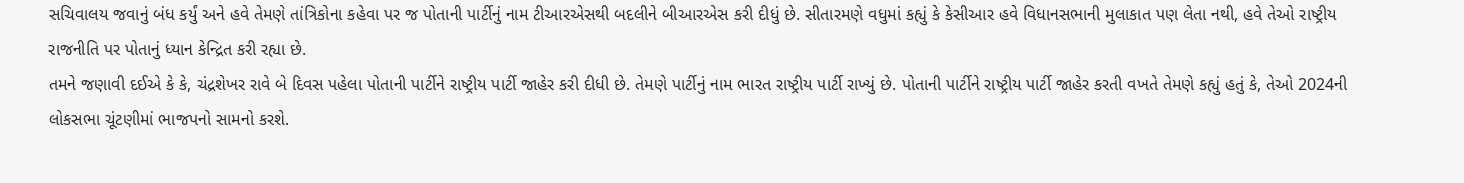સચિવાલય જવાનું બંધ કર્યું અને હવે તેમણે તાંત્રિકોના કહેવા પર જ પોતાની પાર્ટીનું નામ ટીઆરએસથી બદલીને બીઆરએસ કરી દીધું છે. સીતારમણે વધુમાં કહ્યું કે કેસીઆર હવે વિધાનસભાની મુલાકાત પણ લેતા નથી, હવે તેઓ રાષ્ટ્રીય રાજનીતિ પર પોતાનું ધ્યાન કેન્દ્રિત કરી રહ્યા છે.
તમને જણાવી દઈએ કે કે, ચંદ્રશેખર રાવે બે દિવસ પહેલા પોતાની પાર્ટીને રાષ્ટ્રીય પાર્ટી જાહેર કરી દીધી છે. તેમણે પાર્ટીનું નામ ભારત રાષ્ટ્રીય પાર્ટી રાખ્યું છે. પોતાની પાર્ટીને રાષ્ટ્રીય પાર્ટી જાહેર કરતી વખતે તેમણે કહ્યું હતું કે, તેઓ 2024ની લોકસભા ચૂંટણીમાં ભાજપનો સામનો કરશે.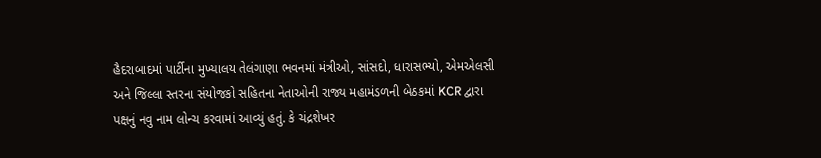હૈદરાબાદમાં પાર્ટીના મુખ્યાલય તેલંગાણા ભવનમાં મંત્રીઓ, સાંસદો, ધારાસભ્યો, એમએલસી અને જિલ્લા સ્તરના સંયોજકો સહિતના નેતાઓની રાજ્ય મહામંડળની બેઠકમાં KCR દ્વારા પક્ષનું નવુ નામ લોન્ચ કરવામાં આવ્યું હતું. કે ચંદ્રશેખર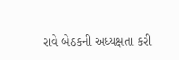રાવે બેઠકની અધ્યક્ષતા કરી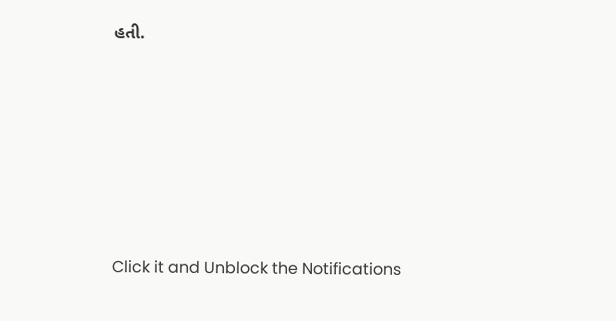હતી.












Click it and Unblock the Notifications